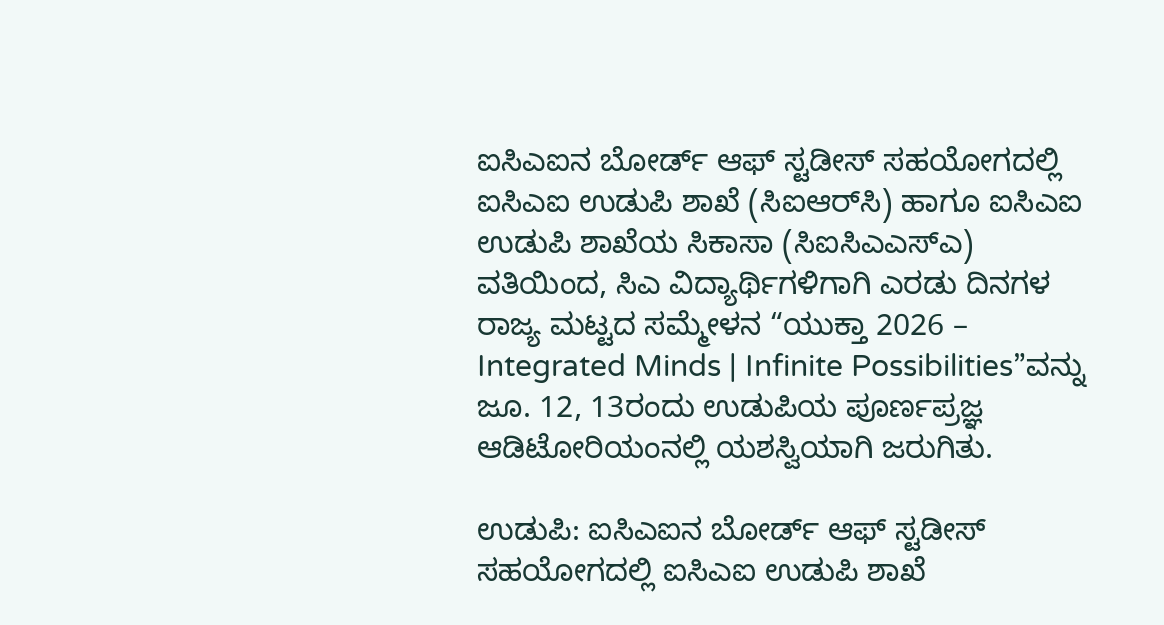ಐಸಿಎಐನ ಬೋರ್ಡ್ ಆಫ್ ಸ್ಟಡೀಸ್ ಸಹಯೋಗದಲ್ಲಿ ಐಸಿಎಐ ಉಡುಪಿ ಶಾಖೆ (ಸಿಐಆರ್‌ಸಿ) ಹಾಗೂ ಐಸಿಎಐ ಉಡುಪಿ ಶಾಖೆಯ ಸಿಕಾಸಾ (ಸಿಐಸಿಎಎಸ್‌ಎ) ವತಿಯಿಂದ, ಸಿಎ ವಿದ್ಯಾರ್ಥಿಗಳಿಗಾಗಿ ಎರಡು ದಿನಗಳ ರಾಜ್ಯ ಮಟ್ಟದ ಸಮ್ಮೇಳನ “ಯುಕ್ತಾ 2026 – Integrated Minds | Infinite Possibilities”ವನ್ನು ಜೂ. 12, 13ರಂದು ಉಡುಪಿಯ ಪೂರ್ಣಪ್ರಜ್ಞ ಆಡಿಟೋರಿಯಂನಲ್ಲಿ ಯಶಸ್ವಿಯಾಗಿ ಜರುಗಿತು.

ಉಡುಪಿ: ಐಸಿಎಐನ ಬೋರ್ಡ್ ಆಫ್ ಸ್ಟಡೀಸ್ ಸಹಯೋಗದಲ್ಲಿ ಐಸಿಎಐ ಉಡುಪಿ ಶಾಖೆ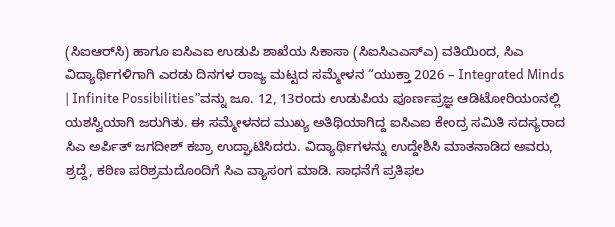(ಸಿಐಆರ್‌ಸಿ) ಹಾಗೂ ಐಸಿಎಐ ಉಡುಪಿ ಶಾಖೆಯ ಸಿಕಾಸಾ (ಸಿಐಸಿಎಎಸ್‌ಎ) ವತಿಯಿಂದ, ಸಿಎ ವಿದ್ಯಾರ್ಥಿಗಳಿಗಾಗಿ ಎರಡು ದಿನಗಳ ರಾಜ್ಯ ಮಟ್ಟದ ಸಮ್ಮೇಳನ “ಯುಕ್ತಾ 2026 – Integrated Minds | Infinite Possibilities”ವನ್ನು ಜೂ. 12, 13ರಂದು ಉಡುಪಿಯ ಪೂರ್ಣಪ್ರಜ್ಞ ಆಡಿಟೋರಿಯಂನಲ್ಲಿ ಯಶಸ್ವಿಯಾಗಿ ಜರುಗಿತು. ಈ ಸಮ್ಮೇಳನದ ಮುಖ್ಯ ಅತಿಥಿಯಾಗಿದ್ದ ಐಸಿಎಐ ಕೇಂದ್ರ ಸಮಿತಿ ಸದಸ್ಯರಾದ ಸಿಎ ಅರ್ಪಿತ್ ಜಗದೀಶ್ ಕಬ್ರಾ ಉದ್ಘಾಟಿಸಿದರು. ವಿದ್ಯಾರ್ಥಿಗಳನ್ನು ಉದ್ದೇಶಿಸಿ ಮಾತನಾಡಿದ ಅವರು, ಶ್ರದ್ದೆ, ಕಠಿಣ ಪರಿಶ್ರಮದೊಂದಿಗೆ ಸಿಎ ವ್ಯಾಸಂಗ ಮಾಡಿ. ಸಾಧನೆಗೆ ಪ್ರತಿಫಲ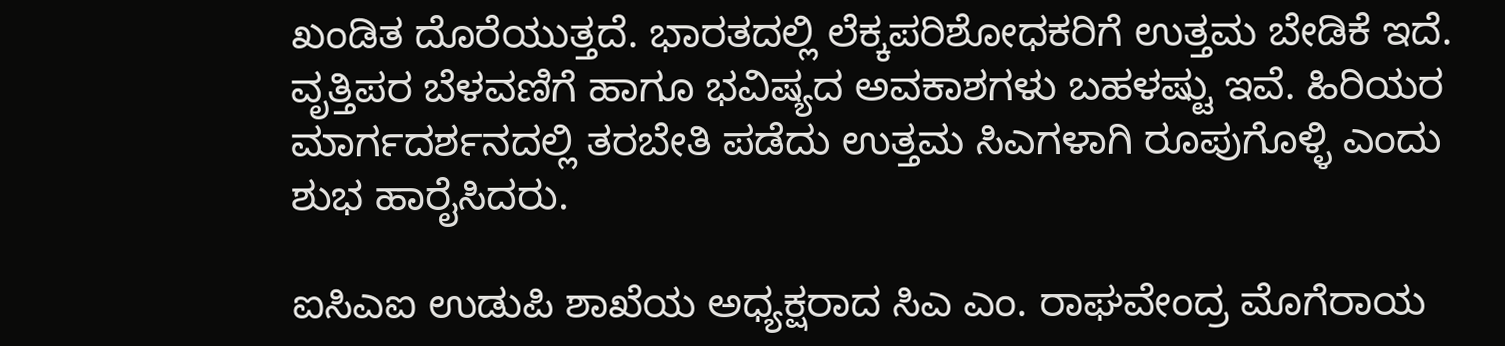ಖಂಡಿತ ದೊರೆಯುತ್ತದೆ. ಭಾರತದಲ್ಲಿ ಲೆಕ್ಕಪರಿಶೋಧಕರಿಗೆ ಉತ್ತಮ ಬೇಡಿಕೆ ಇದೆ. ವೃತ್ತಿಪರ ಬೆಳವಣಿಗೆ ಹಾಗೂ ಭವಿಷ್ಯದ ಅವಕಾಶಗಳು ಬಹಳಷ್ಟು ಇವೆ. ಹಿರಿಯರ ಮಾರ್ಗದರ್ಶನದಲ್ಲಿ ತರಬೇತಿ ಪಡೆದು ಉತ್ತಮ ಸಿಎಗಳಾಗಿ ರೂಪುಗೊಳ್ಳಿ ಎಂದು ಶುಭ ಹಾರೈಸಿದರು.

ಐಸಿಎಐ ಉಡುಪಿ ಶಾಖೆಯ ಅಧ್ಯಕ್ಷರಾದ ಸಿಎ ಎಂ. ರಾಘವೇಂದ್ರ ಮೊಗೆರಾಯ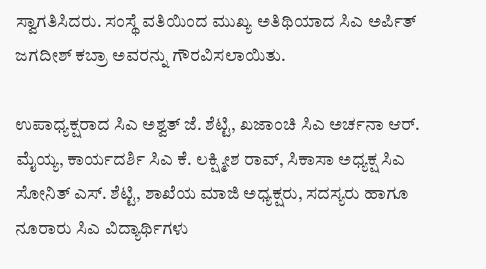ಸ್ವಾಗತಿಸಿದರು. ಸಂಸ್ಥೆ ವತಿಯಿಂದ ಮುಖ್ಯ ಅತಿಥಿಯಾದ ಸಿಎ ಅರ್ಪಿತ್ ಜಗದೀಶ್ ಕಬ್ರಾ ಅವರನ್ನು ಗೌರವಿಸಲಾಯಿತು.

ಉಪಾಧ್ಯಕ್ಷರಾದ ಸಿಎ ಅಶ್ವತ್ ಜೆ. ಶೆಟ್ಟಿ, ಖಜಾಂಚಿ ಸಿಎ ಅರ್ಚನಾ ಆರ್. ಮೈಯ್ಯ, ಕಾರ್ಯದರ್ಶಿ ಸಿಎ ಕೆ. ಲಕ್ಷ್ಮೀಶ ರಾವ್, ಸಿಕಾಸಾ ಅಧ್ಯಕ್ಷ ಸಿಎ ಸೋನಿತ್ ಎಸ್. ಶೆಟ್ಟಿ, ಶಾಖೆಯ ಮಾಜಿ ಅಧ್ಯಕ್ಷರು, ಸದಸ್ಯರು ಹಾಗೂ ನೂರಾರು ಸಿಎ ವಿದ್ಯಾರ್ಥಿಗಳು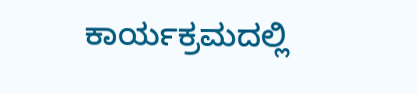ಕಾರ್ಯಕ್ರಮದಲ್ಲಿ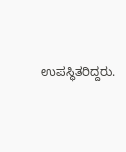ಉಪಸ್ಥಿತರಿದ್ದರು.